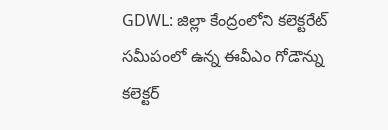GDWL: జిల్లా కేంద్రంలోని కలెక్టరేట్ సమీపంలో ఉన్న ఈవీఎం గోడౌన్ను కలెక్టర్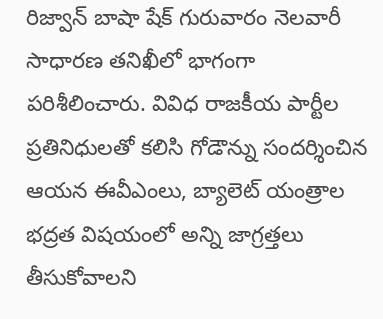రిజ్వాన్ బాషా షేక్ గురువారం నెలవారీ సాధారణ తనిఖీలో భాగంగా పరిశీలించారు. వివిధ రాజకీయ పార్టీల ప్రతినిధులతో కలిసి గోడౌన్ను సందర్శించిన ఆయన ఈవీఎంలు, బ్యాలెట్ యంత్రాల భద్రత విషయంలో అన్ని జాగ్రత్తలు తీసుకోవాలని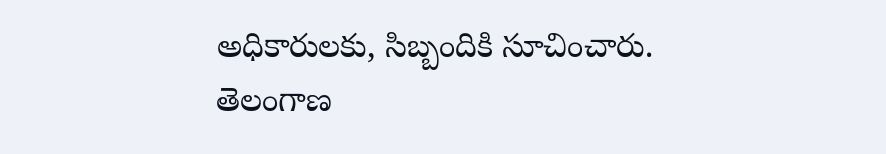అధికారులకు, సిబ్బందికి సూచించారు.
తెలంగాణ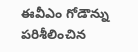ఈవీఎం గోడౌన్ను పరిశీలించిన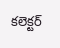కలెక్టర్